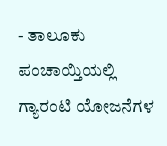- ತಾಲೂಕು ಪಂಚಾಯ್ತಿಯಲ್ಲಿ ಗ್ಯಾರಂಟಿ ಯೋಜನೆಗಳ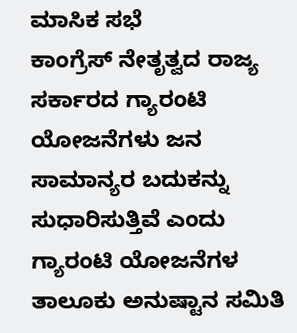ಮಾಸಿಕ ಸಭೆ
ಕಾಂಗ್ರೆಸ್ ನೇತೃತ್ವದ ರಾಜ್ಯ ಸರ್ಕಾರದ ಗ್ಯಾರಂಟಿ ಯೋಜನೆಗಳು ಜನ ಸಾಮಾನ್ಯರ ಬದುಕನ್ನು ಸುಧಾರಿಸುತ್ತಿವೆ ಎಂದು ಗ್ಯಾರಂಟಿ ಯೋಜನೆಗಳ ತಾಲೂಕು ಅನುಷ್ಟಾನ ಸಮಿತಿ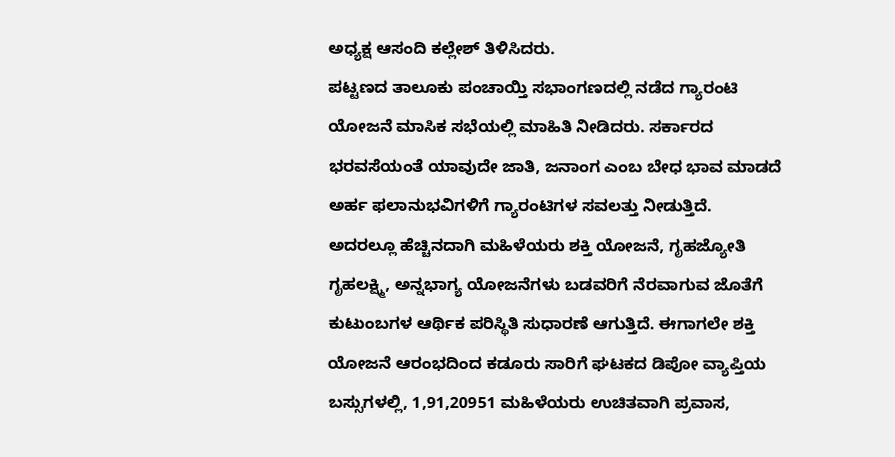ಅಧ್ಯಕ್ಷ ಆಸಂದಿ ಕಲ್ಲೇಶ್ ತಿಳಿಸಿದರು.
ಪಟ್ಟಣದ ತಾಲೂಕು ಪಂಚಾಯ್ತಿ ಸಭಾಂಗಣದಲ್ಲಿ ನಡೆದ ಗ್ಯಾರಂಟಿ ಯೋಜನೆ ಮಾಸಿಕ ಸಭೆಯಲ್ಲಿ ಮಾಹಿತಿ ನೀಡಿದರು. ಸರ್ಕಾರದ ಭರವಸೆಯಂತೆ ಯಾವುದೇ ಜಾತಿ, ಜನಾಂಗ ಎಂಬ ಬೇಧ ಭಾವ ಮಾಡದೆ ಅರ್ಹ ಫಲಾನುಭವಿಗಳಿಗೆ ಗ್ಯಾರಂಟಿಗಳ ಸವಲತ್ತು ನೀಡುತ್ತಿದೆ. ಅದರಲ್ಲೂ ಹೆಚ್ಚಿನದಾಗಿ ಮಹಿಳೆಯರು ಶಕ್ತಿ ಯೋಜನೆ, ಗೃಹಜ್ಯೋತಿ ಗೃಹಲಕ್ಷ್ಮಿ, ಅನ್ನಭಾಗ್ಯ ಯೋಜನೆಗಳು ಬಡವರಿಗೆ ನೆರವಾಗುವ ಜೊತೆಗೆ ಕುಟುಂಬಗಳ ಆರ್ಥಿಕ ಪರಿಸ್ಥಿತಿ ಸುಧಾರಣೆ ಆಗುತ್ತಿದೆ. ಈಗಾಗಲೇ ಶಕ್ತಿ ಯೋಜನೆ ಆರಂಭದಿಂದ ಕಡೂರು ಸಾರಿಗೆ ಘಟಕದ ಡಿಪೋ ವ್ಯಾಪ್ತಿಯ ಬಸ್ಸುಗಳಲ್ಲಿ, 1,91,20951 ಮಹಿಳೆಯರು ಉಚಿತವಾಗಿ ಪ್ರವಾಸ,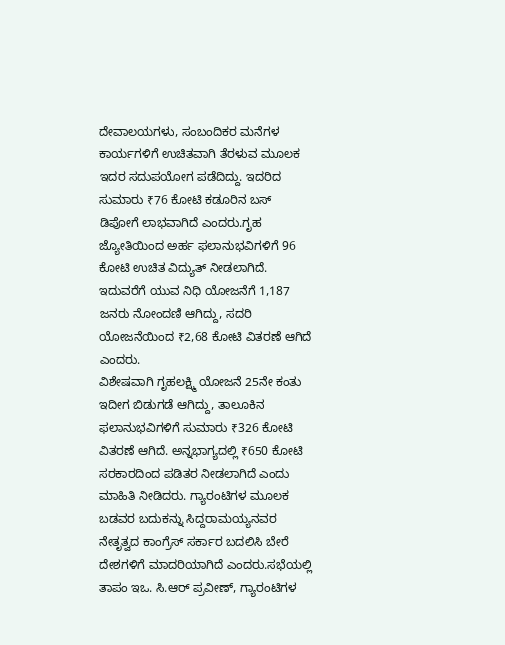ದೇವಾಲಯಗಳು, ಸಂಬಂದಿಕರ ಮನೆಗಳ ಕಾರ್ಯಗಳಿಗೆ ಉಚಿತವಾಗಿ ತೆರಳುವ ಮೂಲಕ ಇದರ ಸದುಪಯೋಗ ಪಡೆದಿದ್ದು. ಇದರಿದ ಸುಮಾರು ₹76 ಕೋಟಿ ಕಡೂರಿನ ಬಸ್ ಡಿಪೋಗೆ ಲಾಭವಾಗಿದೆ ಎಂದರು.ಗೃಹ ಜ್ಯೋತಿಯಿಂದ ಅರ್ಹ ಫಲಾನುಭವಿಗಳಿಗೆ 96 ಕೋಟಿ ಉಚಿತ ವಿದ್ಯುತ್ ನೀಡಲಾಗಿದೆ. ಇದುವರೆಗೆ ಯುವ ನಿಧಿ ಯೋಜನೆಗೆ 1,187 ಜನರು ನೋಂದಣಿ ಆಗಿದ್ದು, ಸದರಿ ಯೋಜನೆಯಿಂದ ₹2,68 ಕೋಟಿ ವಿತರಣೆ ಆಗಿದೆ ಎಂದರು.
ವಿಶೇಷವಾಗಿ ಗೃಹಲಕ್ಷ್ಮಿ ಯೋಜನೆ 25ನೇ ಕಂತು ಇದೀಗ ಬಿಡುಗಡೆ ಆಗಿದ್ದು, ತಾಲೂಕಿನ ಫಲಾನುಭವಿಗಳಿಗೆ ಸುಮಾರು ₹326 ಕೋಟಿ ವಿತರಣೆ ಆಗಿದೆ. ಅನ್ನಭಾಗ್ಯದಲ್ಲಿ ₹650 ಕೋಟಿ ಸರಕಾರದಿಂದ ಪಡಿತರ ನೀಡಲಾಗಿದೆ ಎಂದು ಮಾಹಿತಿ ನೀಡಿದರು. ಗ್ಯಾರಂಟಿಗಳ ಮೂಲಕ ಬಡವರ ಬದುಕನ್ನು ಸಿದ್ದರಾಮಯ್ಯನವರ ನೇತೃತ್ವದ ಕಾಂಗ್ರೆಸ್ ಸರ್ಕಾರ ಬದಲಿಸಿ ಬೇರೆ ದೇಶಗಳಿಗೆ ಮಾದರಿಯಾಗಿದೆ ಎಂದರು.ಸಭೆಯಲ್ಲಿ ತಾಪಂ ಇಒ. ಸಿ.ಆರ್ ಪ್ರವೀಣ್, ಗ್ಯಾರಂಟಿಗಳ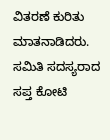ವಿತರಣೆ ಕುರಿತು ಮಾತನಾಡಿದರು. ಸಮಿತಿ ಸದಸ್ಯರಾದ ಸಪ್ತ ಕೋಟಿ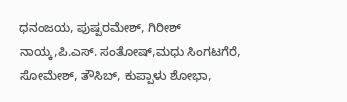ಧನಂಜಯ, ಪುಷ್ಪರಮೇಶ್, ಗಿರೀಶ್ ನಾಯ್ಕ,ಪಿ.ಎಸ್. ಸಂತೋಷ್,ಮಧು ಸಿಂಗಟಗೆರೆ, ಸೋಮೇಶ್, ತೌಸಿಬ್, ಕುಪ್ಪಾಳು ಶೋಭಾ,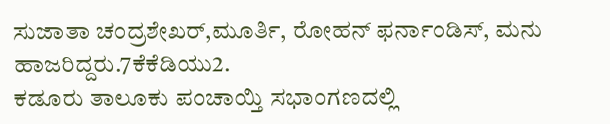ಸುಜಾತಾ ಚಂದ್ರಶೇಖರ್,ಮೂರ್ತಿ, ರೋಹನ್ ಫರ್ನಾಂಡಿಸ್, ಮನು ಹಾಜರಿದ್ದರು.7ಕೆಕೆಡಿಯು2.
ಕಡೂರು ತಾಲೂಕು ಪಂಚಾಯ್ತಿ ಸಭಾಂಗಣದಲ್ಲಿ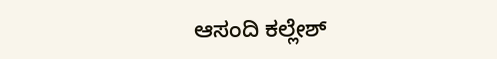ಆಸಂದಿ ಕಲ್ಲೇಶ್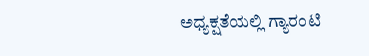ಅಧ್ಯಕ್ಷತೆಯಲ್ಲಿ ಗ್ಯಾರಂಟಿ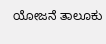ಯೋಜನೆ ತಾಲೂಕು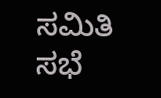ಸಮಿತಿ ಸಭೆ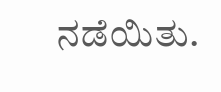ನಡೆಯಿತು.